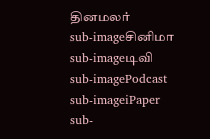தினமலர்
sub-imageசினிமா
sub-imageடிவி
sub-imagePodcast
sub-imageiPaper
sub-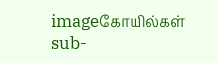imageகோயில்கள்
sub-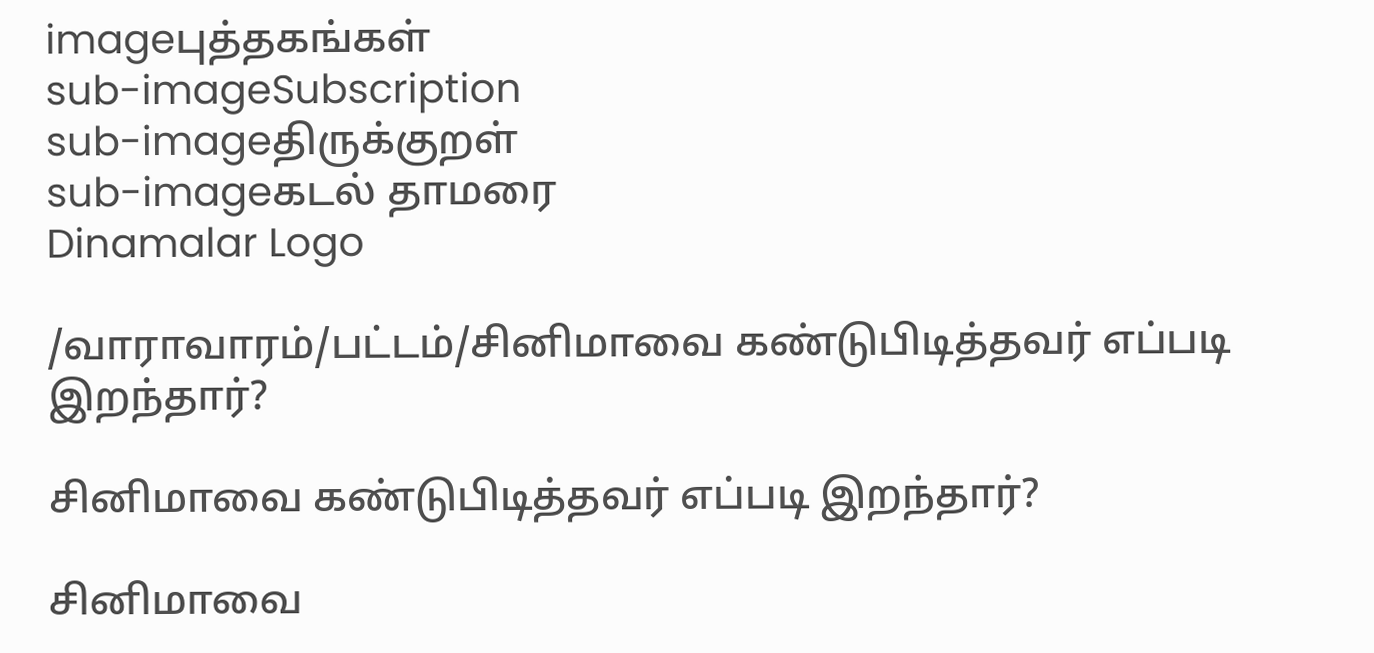imageபுத்தகங்கள்
sub-imageSubscription
sub-imageதிருக்குறள்
sub-imageகடல் தாமரை
Dinamalar Logo

/வாராவாரம்/பட்டம்/சினிமாவை கண்டுபிடித்தவர் எப்படி இறந்தார்?

சினிமாவை கண்டுபிடித்தவர் எப்படி இறந்தார்?

சினிமாவை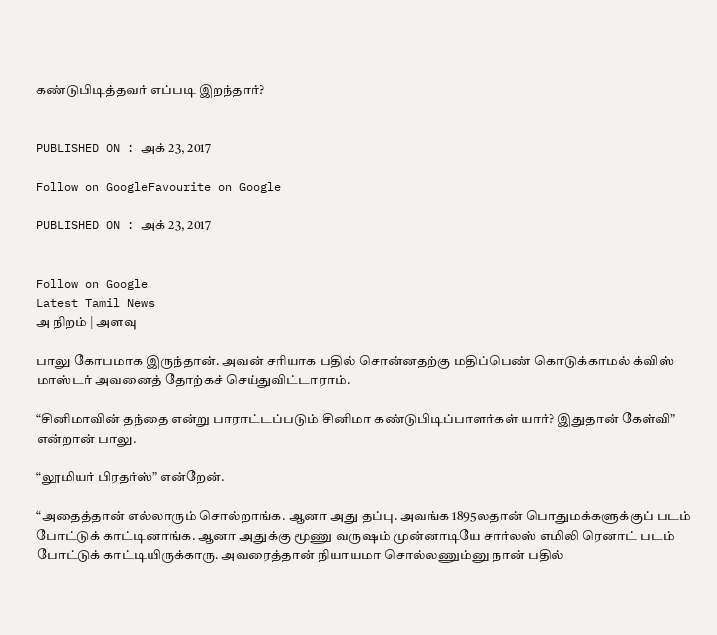கண்டுபிடித்தவர் எப்படி இறந்தார்?


PUBLISHED ON : அக் 23, 2017

Follow on GoogleFavourite on Google

PUBLISHED ON : அக் 23, 2017


Follow on Google
Latest Tamil News
அ நிறம் | அளவு

பாலு கோபமாக இருந்தான். அவன் சரியாக பதில் சொன்னதற்கு மதிப்பெண் கொடுக்காமல் க்விஸ் மாஸ்டர் அவனைத் தோற்கச் செய்துவிட்டாராம்.

“சினிமாவின் தந்தை என்று பாராட்டப்படும் சினிமா கண்டுபிடிப்பாளர்கள் யார்? இதுதான் கேள்வி” என்றான் பாலு.

“லூமியர் பிரதர்ஸ்” என்றேன்.

“அதைத்தான் எல்லாரும் சொல்றாங்க. ஆனா அது தப்பு. அவங்க 1895லதான் பொதுமக்களுக்குப் படம் போட்டுக் காட்டினாங்க. ஆனா அதுக்கு மூணு வருஷம் முன்னாடியே சார்லஸ் எமிலி ரெனாட் படம் போட்டுக் காட்டியிருக்காரு. அவரைத்தான் நியாயமா சொல்லணும்னு நான் பதில்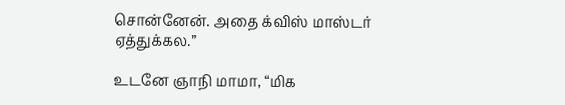சொன்னேன். அதை க்விஸ் மாஸ்டர் ஏத்துக்கல.”

உடனே ஞாநி மாமா, “மிக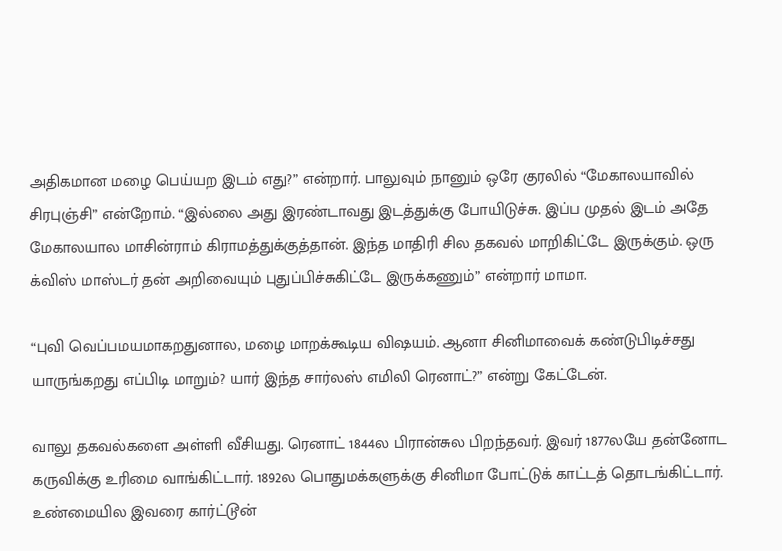அதிகமான மழை பெய்யற இடம் எது?” என்றார். பாலுவும் நானும் ஒரே குரலில் “மேகாலயாவில் சிரபுஞ்சி” என்றோம். “இல்லை அது இரண்டாவது இடத்துக்கு போயிடுச்சு. இப்ப முதல் இடம் அதே மேகாலயால மாசின்ராம் கிராமத்துக்குத்தான். இந்த மாதிரி சில தகவல் மாறிகிட்டே இருக்கும். ஒரு க்விஸ் மாஸ்டர் தன் அறிவையும் புதுப்பிச்சுகிட்டே இருக்கணும்” என்றார் மாமா.

“புவி வெப்பமயமாகறதுனால, மழை மாறக்கூடிய விஷயம். ஆனா சினிமாவைக் கண்டுபிடிச்சது யாருங்கறது எப்பிடி மாறும்? யார் இந்த சார்லஸ் எமிலி ரெனாட்?” என்று கேட்டேன்.

வாலு தகவல்களை அள்ளி வீசியது. ரெனாட் 1844ல பிரான்சுல பிறந்தவர். இவர் 1877லயே தன்னோட கருவிக்கு உரிமை வாங்கிட்டார். 1892ல பொதுமக்களுக்கு சினிமா போட்டுக் காட்டத் தொடங்கிட்டார். உண்மையில இவரை கார்ட்டூன்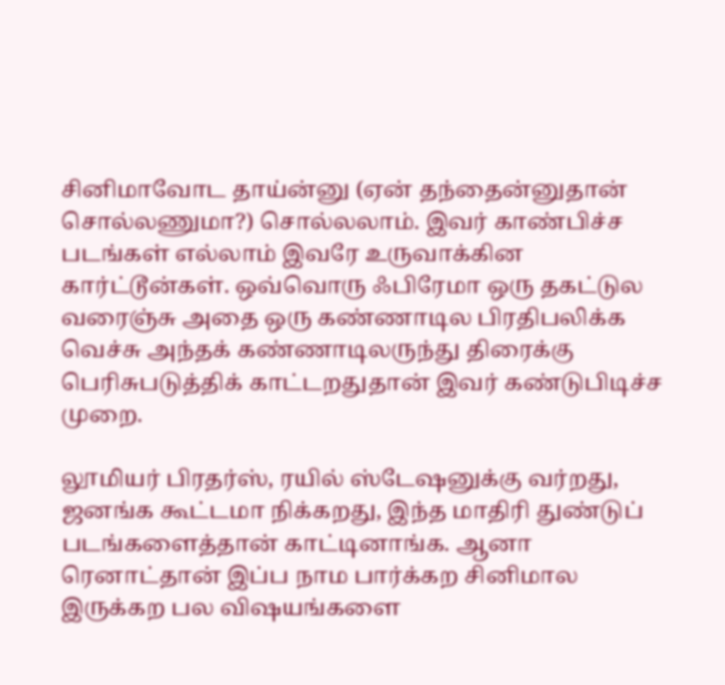சினிமாவோட தாய்ன்னு (ஏன் தந்தைன்னுதான் சொல்லணுமா?) சொல்லலாம். இவர் காண்பிச்ச படங்கள் எல்லாம் இவரே உருவாக்கின கார்ட்டூன்கள். ஒவ்வொரு ஃபிரேமா ஒரு தகட்டுல வரைஞ்சு அதை ஒரு கண்ணாடில பிரதிபலிக்க வெச்சு அந்தக் கண்ணாடிலருந்து திரைக்கு பெரிசுபடுத்திக் காட்டறதுதான் இவர் கண்டுபிடிச்ச முறை.

லூமியர் பிரதர்ஸ், ரயில் ஸ்டேஷனுக்கு வர்றது, ஜனங்க கூட்டமா நிக்கறது, இந்த மாதிரி துண்டுப் படங்களைத்தான் காட்டினாங்க. ஆனா ரெனாட்தான் இப்ப நாம பார்க்கற சினிமால இருக்கற பல விஷயங்களை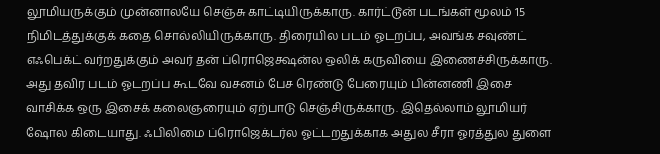லூமியருக்கும் முன்னாலயே செஞ்சு காட்டியிருக்காரு. கார்ட்டூன் படங்கள் மூலம் 15 நிமிடத்துக்குக் கதை சொல்லியிருக்காரு. திரையில படம் ஓடறப்ப, அவங்க சவுண்ட் எஃபெக்ட் வர்றதுக்கும் அவர் தன் ப்ரொஜெக்ஷன்ல ஒலிக் கருவியை இணைச்சிருக்காரு. அது தவிர படம் ஓடறப்ப கூடவே வசனம் பேச ரெண்டு பேரையும் பின்னணி இசை வாசிக்க ஒரு இசைக் கலைஞரையும் ஏற்பாடு செஞ்சிருக்காரு. இதெல்லாம் லூமியர் ஷோல கிடையாது. ஃபிலிமை ப்ரொஜெக்டர்ல ஓட்டறதுக்காக அதுல சீரா ஓரத்துல துளை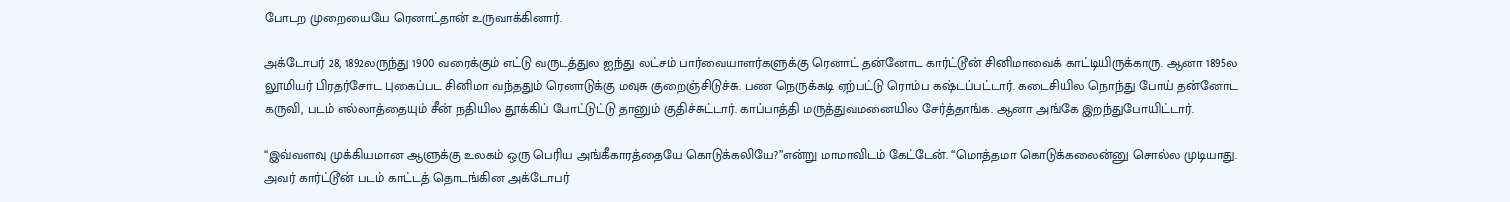போடற முறையையே ரெனாட்தான் உருவாக்கினார்.

அக்டோபர் 28, 1892லருந்து 1900 வரைக்கும் எட்டு வருடத்துல ஐந்து லட்சம் பார்வையாளர்களுக்கு ரெனாட் தன்னோட கார்ட்டூன் சினிமாவைக் காட்டியிருக்காரு. ஆனா 1895ல லூமியர் பிரதர்சோட புகைப்பட சினிமா வந்ததும் ரெனாடுக்கு மவுசு குறைஞ்சிடுச்சு. பண நெருக்கடி ஏற்பட்டு ரொம்ப கஷ்டப்பட்டார். கடைசியில நொந்து போய் தன்னோட கருவி, படம் எல்லாத்தையும் சீன் நதியில தூக்கிப் போட்டுட்டு தானும் குதிச்சுட்டார். காப்பாத்தி மருத்துவமனையில சேர்த்தாங்க. ஆனா அங்கே இறந்துபோயிட்டார்.

“இவ்வளவு முக்கியமான ஆளுக்கு உலகம் ஒரு பெரிய அங்கீகாரத்தையே கொடுக்கலியே?”என்று மாமாவிடம் கேட்டேன். “மொத்தமா கொடுக்கலைன்னு சொல்ல முடியாது. அவர் கார்ட்டூன் படம் காட்டத் தொடங்கின அக்டோபர்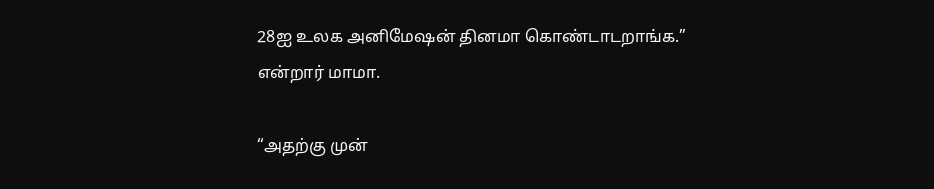28ஐ உலக அனிமேஷன் தினமா கொண்டாடறாங்க.” என்றார் மாமா.

“அதற்கு முன்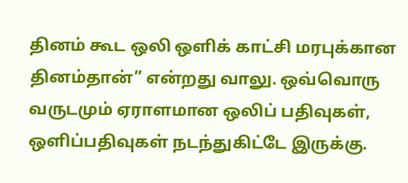தினம் கூட ஒலி ஒளிக் காட்சி மரபுக்கான தினம்தான்” என்றது வாலு. ஒவ்வொரு வருடமும் ஏராளமான ஒலிப் பதிவுகள், ஒளிப்பதிவுகள் நடந்துகிட்டே இருக்கு.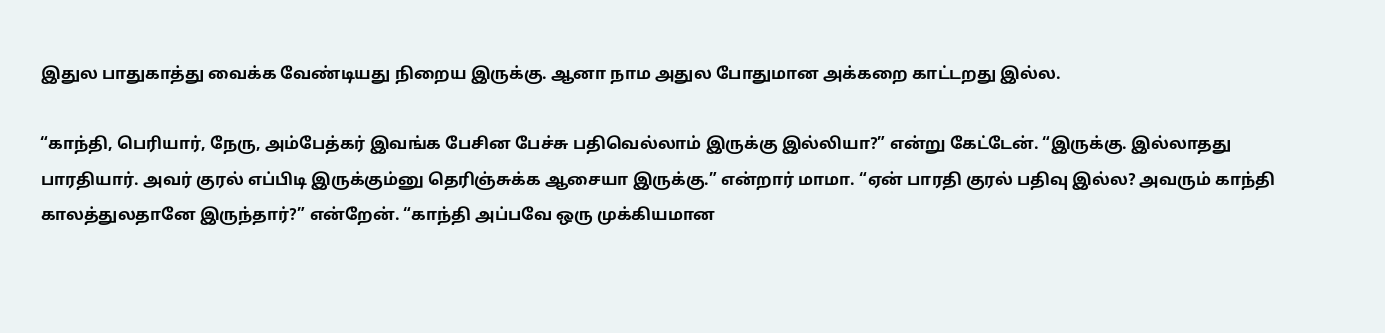இதுல பாதுகாத்து வைக்க வேண்டியது நிறைய இருக்கு. ஆனா நாம அதுல போதுமான அக்கறை காட்டறது இல்ல.

“காந்தி, பெரியார், நேரு, அம்பேத்கர் இவங்க பேசின பேச்சு பதிவெல்லாம் இருக்கு இல்லியா?” என்று கேட்டேன். “இருக்கு. இல்லாதது பாரதியார். அவர் குரல் எப்பிடி இருக்கும்னு தெரிஞ்சுக்க ஆசையா இருக்கு.” என்றார் மாமா. “ஏன் பாரதி குரல் பதிவு இல்ல? அவரும் காந்தி காலத்துலதானே இருந்தார்?” என்றேன். “காந்தி அப்பவே ஒரு முக்கியமான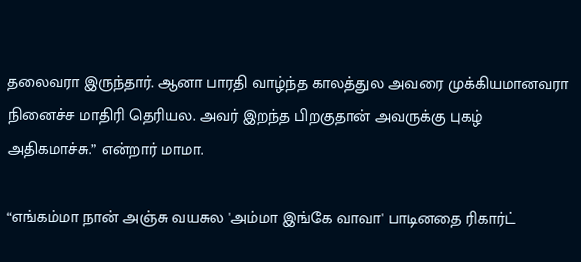தலைவரா இருந்தார். ஆனா பாரதி வாழ்ந்த காலத்துல அவரை முக்கியமானவரா நினைச்ச மாதிரி தெரியல. அவர் இறந்த பிறகுதான் அவருக்கு புகழ் அதிகமாச்சு.” என்றார் மாமா.

“எங்கம்மா நான் அஞ்சு வயசுல 'அம்மா இங்கே வாவா' பாடினதை ரிகார்ட்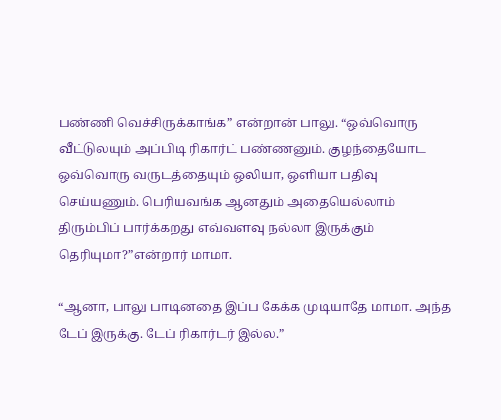பண்ணி வெச்சிருக்காங்க” என்றான் பாலு. “ஒவ்வொரு வீட்டுலயும் அப்பிடி ரிகார்ட் பண்ணனும். குழந்தையோட ஒவ்வொரு வருடத்தையும் ஒலியா, ஒளியா பதிவு செய்யணும். பெரியவங்க ஆனதும் அதையெல்லாம் திரும்பிப் பார்க்கறது எவ்வளவு நல்லா இருக்கும் தெரியுமா?”என்றார் மாமா.

“ஆனா, பாலு பாடினதை இப்ப கேக்க முடியாதே மாமா. அந்த டேப் இருக்கு. டேப் ரிகார்டர் இல்ல.”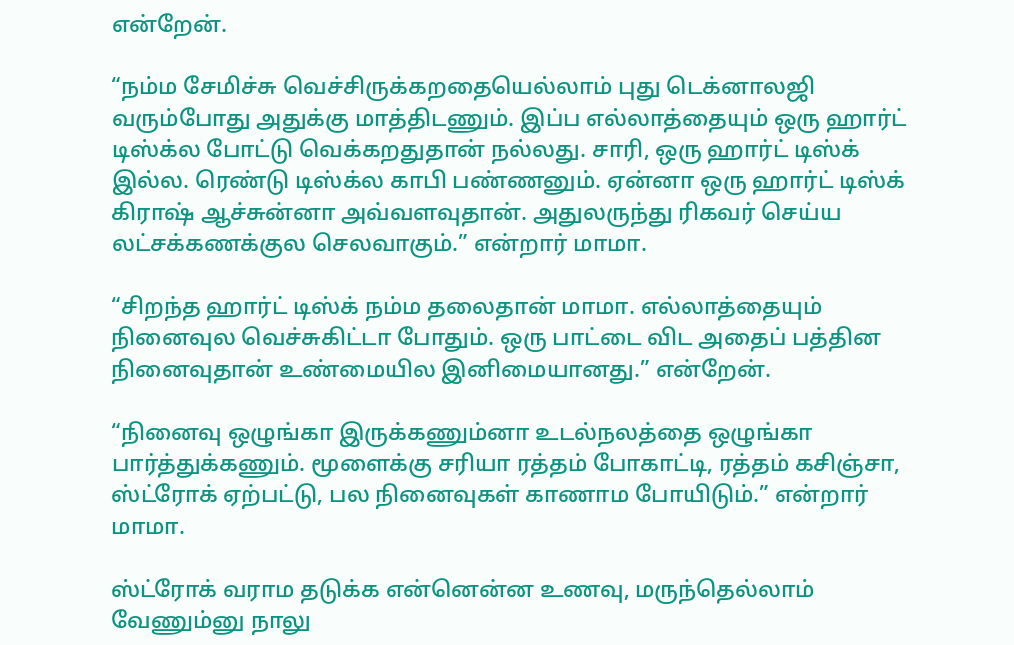என்றேன்.

“நம்ம சேமிச்சு வெச்சிருக்கறதையெல்லாம் புது டெக்னாலஜி வரும்போது அதுக்கு மாத்திடணும். இப்ப எல்லாத்தையும் ஒரு ஹார்ட் டிஸ்க்ல போட்டு வெக்கறதுதான் நல்லது. சாரி, ஒரு ஹார்ட் டிஸ்க் இல்ல. ரெண்டு டிஸ்க்ல காபி பண்ணனும். ஏன்னா ஒரு ஹார்ட் டிஸ்க் கிராஷ் ஆச்சுன்னா அவ்வளவுதான். அதுலருந்து ரிகவர் செய்ய லட்சக்கணக்குல செலவாகும்.” என்றார் மாமா.

“சிறந்த ஹார்ட் டிஸ்க் நம்ம தலைதான் மாமா. எல்லாத்தையும் நினைவுல வெச்சுகிட்டா போதும். ஒரு பாட்டை விட அதைப் பத்தின நினைவுதான் உண்மையில இனிமையானது.” என்றேன்.

“நினைவு ஒழுங்கா இருக்கணும்னா உடல்நலத்தை ஒழுங்கா பார்த்துக்கணும். மூளைக்கு சரியா ரத்தம் போகாட்டி, ரத்தம் கசிஞ்சா, ஸ்ட்ரோக் ஏற்பட்டு, பல நினைவுகள் காணாம போயிடும்.” என்றார் மாமா.

ஸ்ட்ரோக் வராம தடுக்க என்னென்ன உணவு, மருந்தெல்லாம் வேணும்னு நாலு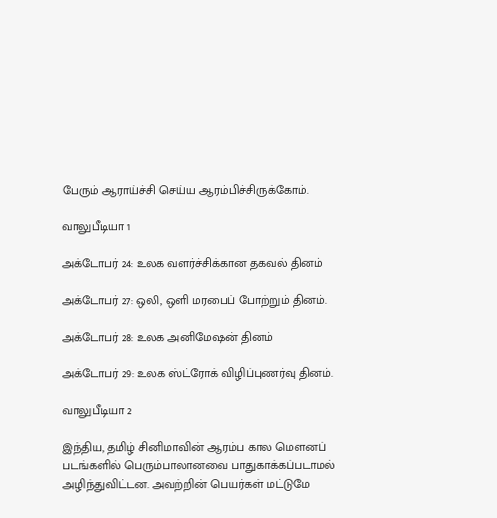பேரும் ஆராய்ச்சி செய்ய ஆரம்பிச்சிருக்கோம்.

வாலுபீடியா 1

அக்டோபர் 24: உலக வளர்ச்சிக்கான தகவல் தினம்

அக்டோபர் 27: ஒலி, ஒளி மரபைப் போற்றும் தினம்.

அக்டோபர் 28: உலக அனிமேஷன் தினம்

அக்டோபர் 29: உலக ஸ்ட்ரோக் விழிப்புணர்வு தினம்.

வாலுபீடியா 2

இந்திய, தமிழ் சினிமாவின் ஆரம்ப கால மௌனப் படங்களில் பெரும்பாலானவை பாதுகாக்கப்படாமல் அழிந்துவிட்டன. அவற்றின் பெயர்கள் மட்டுமே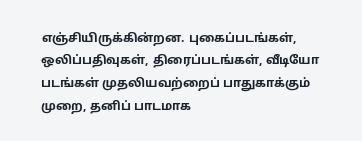எஞ்சியிருக்கின்றன. புகைப்படங்கள், ஒலிப்பதிவுகள், திரைப்படங்கள், வீடியோ படங்கள் முதலியவற்றைப் பாதுகாக்கும் முறை, தனிப் பாடமாக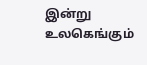இன்று உலகெங்கும்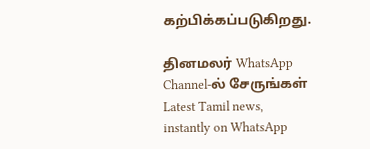கற்பிக்கப்படுகிறது.

தினமலர் WhatsApp Channel-ல் சேருங்கள்
Latest Tamil news, instantly on WhatsApp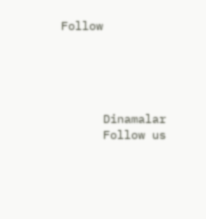Follow





      Dinamalar
      Follow us